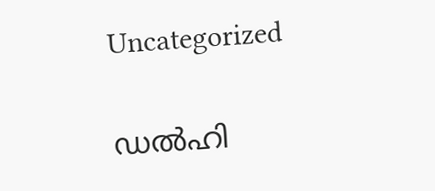Uncategorized

ഡല്‍ഹി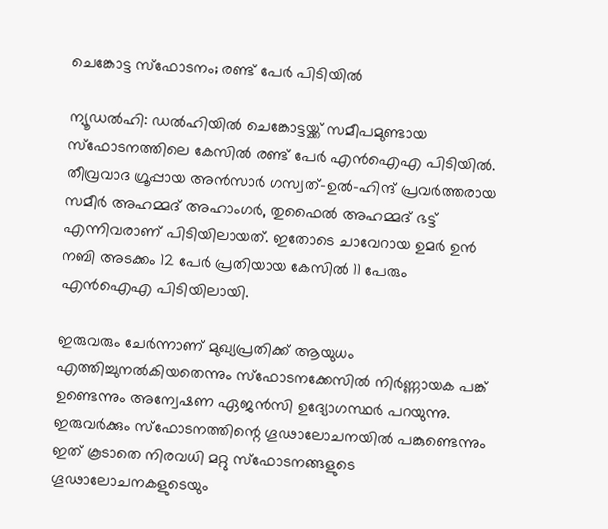ചെങ്കോട്ട സ്‌ഫോടനം; രണ്ട് പേര്‍ പിടിയില്‍

ന്യൂഡല്‍ഹി: ഡല്‍ഹിയില്‍ ചെങ്കോട്ടയ്ക്ക് സമീപമുണ്ടായ സ്‌ഫോടനത്തിലെ കേസില്‍ രണ്ട് പേര്‍ എന്‍ഐഎ പിടിയില്‍. തീവ്രവാദ ഗ്രൂപ്പായ അന്‍സാര്‍ ഗസ്വത്-ഉല്‍-ഹിന്ദ് പ്രവര്‍ത്തരായ സമീര്‍ അഹമ്മദ് അഹാംഗര്‍, തുഫൈല്‍ അഹമ്മദ് ഭട്ട് എന്നിവരാണ് പിടിയിലായത്. ഇതോടെ ചാവേറായ ഉമര്‍ ഉന്‍ നബി അടക്കം 12 പേര്‍ പ്രതിയായ കേസില്‍ 11 പേരും എന്‍ഐഎ പിടിയിലായി.

ഇരുവരും ചേര്‍ന്നാണ് മുഖ്യപ്രതിക്ക് ആയുധം എത്തിച്ചുനല്‍കിയതെന്നും സ്‌ഫോടനക്കേസില്‍ നിര്‍ണ്ണായക പങ്ക് ഉണ്ടെന്നും അന്വേഷണ ഏജന്‍സി ഉദ്യോഗസ്ഥര്‍ പറയുന്നു. ഇരുവര്‍ക്കും സ്‌ഫോടനത്തിന്റെ ഗൂഢാലോചനയില്‍ പങ്കുണ്ടെന്നും ഇത് കൂടാതെ നിരവധി മറ്റു സ്‌ഫോടനങ്ങളുടെ ഗൂഢാലോചനകളുടെയും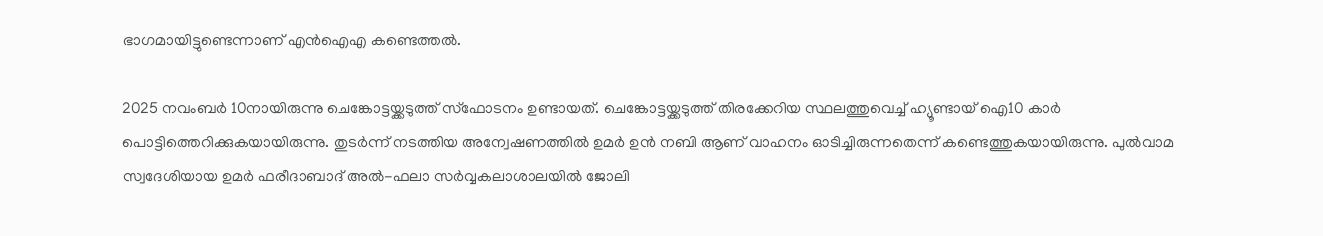ഭാഗമായിട്ടുണ്ടെന്നാണ് എന്‍ഐഎ കണ്ടെത്തല്‍.

2025 നവംബര്‍ 10നായിരുന്നു ചെങ്കോട്ടയ്ക്കടുത്ത് സ്ഫോടനം ഉണ്ടായത്. ചെങ്കോട്ടയ്ക്കടുത്ത് തിരക്കേറിയ സ്ഥലത്തുവെച്ച് ഹ്യൂണ്ടായ് ഐ10 കാര്‍ പൊട്ടിത്തെറിക്കുകയായിരുന്നു. തുടര്‍ന്ന് നടത്തിയ അന്വേഷണത്തില്‍ ഉമര്‍ ഉന്‍ നബി ആണ് വാഹനം ഓടിച്ചിരുന്നതെന്ന് കണ്ടെത്തുകയായിരുന്നു. പുല്‍വാമ സ്വദേശിയായ ഉമര്‍ ഫരീദാബാദ് അല്‍-ഫലാ സര്‍വ്വകലാശാലയില്‍ ജോലി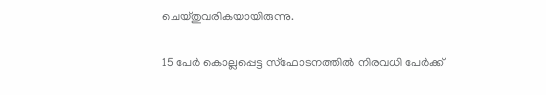ചെയ്തുവരികയായിരുന്നു.

15 പേര്‍ കൊല്ലപ്പെട്ട സ്ഫോടനത്തില്‍ നിരവധി പേര്‍ക്ക്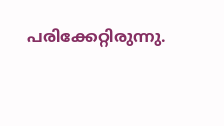പരിക്കേറ്റിരുന്നു.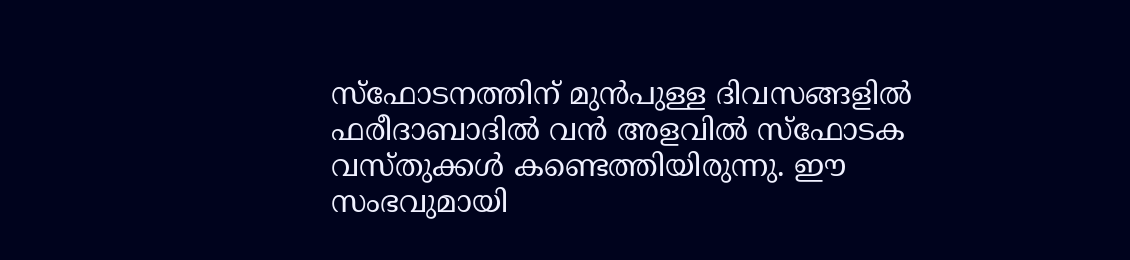സ്ഫോടനത്തിന് മുന്‍പുള്ള ദിവസങ്ങളില്‍ ഫരീദാബാദില്‍ വന്‍ അളവില്‍ സ്‌ഫോടക വസ്തുക്കള്‍ കണ്ടെത്തിയിരുന്നു. ഈ സംഭവുമായി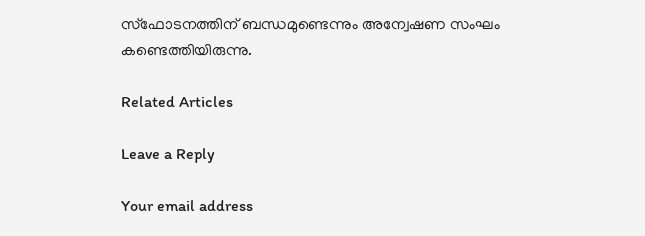സ്ഫോടനത്തിന് ബന്ധമുണ്ടെന്നും അന്വേഷണ സംഘം കണ്ടെത്തിയിരുന്നു.

Related Articles

Leave a Reply

Your email address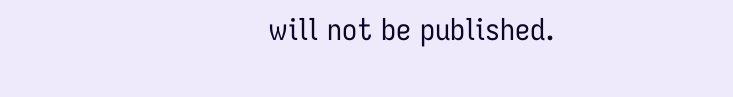will not be published.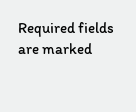Required fields are marked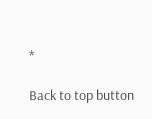*

Back to top button